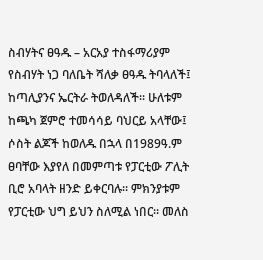ስብሃትና ፀዓዱ – አርአያ ተስፋማሪያም
የስብሃት ነጋ ባለቤት ሻለቃ ፀዓዱ ትባላለች፤ ከጣሊያንና ኤርትራ ትወለዳለች። ሁለቱም ከጫካ ጀምሮ ተመሳሳይ ባህርይ አላቸው፤ ሶስት ልጆች ከወለዱ በኋላ በ1989ዓ.ም ፀባቸው እያየለ በመምጣቱ የፓርቲው ፖሊት ቢሮ አባላት ዘንድ ይቀርባሉ። ምክንያቱም የፓርቲው ህግ ይህን ስለሚል ነበር። መለስ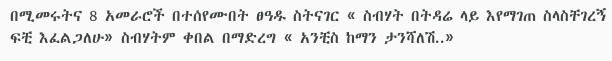በሚመሩትና 8 አመራሮች በተሰየሙበት ፀዓዱ ስትናገር « ስብሃት በትዳሬ ላይ እየማገጠ ስላስቸገረኝ ፍቺ እፈልጋለሁ» ስብሃትም ቀበል በማድረግ « አንቺስ ከማን ታንሻለሽ..»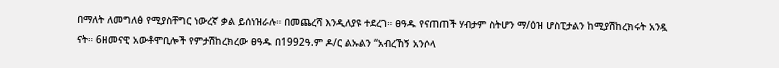በማለት ለመግለፅ የሚያስቸግር ነውረኛ ቃል ይሰነዝራሉ። በመጨረሻ እንዲለያዩ ተደረገ። ፀዓዱ የናጠጠች ሃብታም ስትሆን ማ/ዕዝ ሆስፒታልን ከሚያሽከረክሩት አንዷ ናት። 6ዘመናዊ አውቶሞቢሎች የምታሽከረክረው ፀዓዱ በ1992ዓ.ም ዶ/ር ልኡልን “አብረኸኝ አንሶላ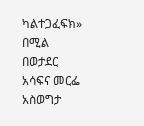ካልተጋፈፍክ» በሚል በወታደር አሳፍና መርፌ አስወግታ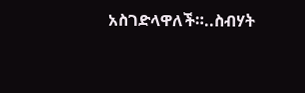አስገድላዋለች።..ስብሃት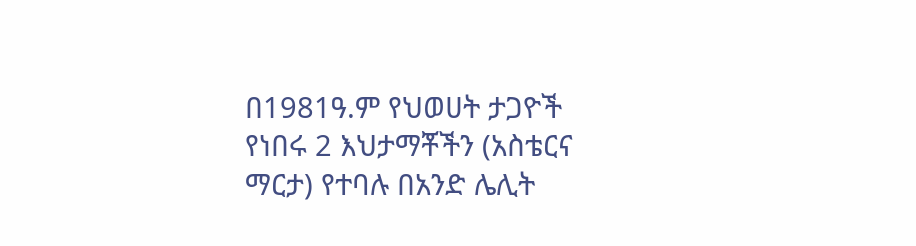በ1981ዓ.ም የህወሀት ታጋዮች የነበሩ 2 እህታማቾችን (አስቴርና ማርታ) የተባሉ በአንድ ሌሊት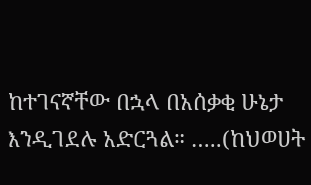ከተገናኛቸው በኋላ በአሰቃቂ ሁኔታ እንዲገደሉ አድርጓል። …..(ከህወሀት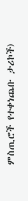ምስጢሮች የተቀነጨቡ ታሪኮች)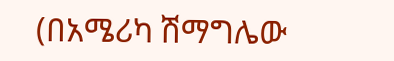(በአሜሪካ ሽማግሌው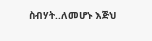ስብሃት..ለመሆኑ እጅህ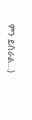ምን ይሰራል…)